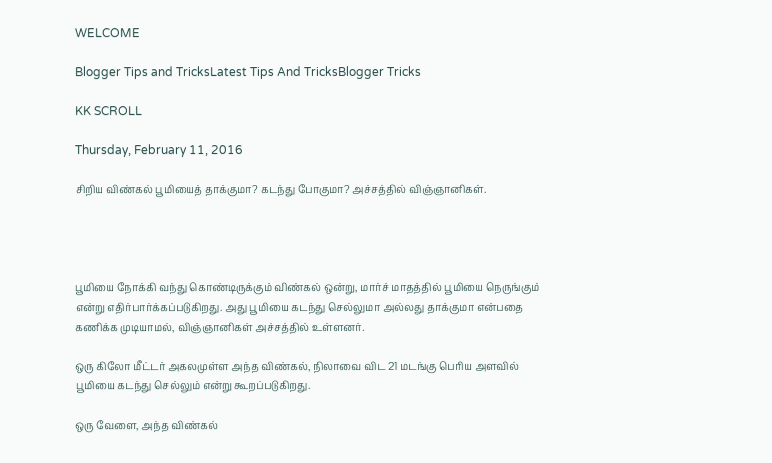WELCOME

Blogger Tips and TricksLatest Tips And TricksBlogger Tricks

KK SCROLL

Thursday, February 11, 2016

சிறிய விண்கல் பூமியைத் தாக்குமா? கடந்து போகுமா? அச்சத்தில் விஞ்ஞானிகள்.




பூமியை நோக்கி வந்து கொண்டிருக்கும் விண்கல் ஒன்று, மார்ச் மாதத்தில் பூமியை நெருங்கும் என்று எதிர்பார்க்கப்படுகிறது. அது பூமியை கடந்து செல்லுமா அல்லது தாக்குமா என்பதை கணிக்க முடியாமல், விஞ்ஞானிகள் அச்சத்தில் உள்ளனர்.

ஒரு கிலோ மீட்டர் அகலமுள்ள அந்த விண்கல், நிலாவை விட 21 மடங்கு பெரிய அளவில் பூமியை கடந்து செல்லும் என்று கூறப்படுகிறது.

ஒரு வேளை, அந்த விண்கல்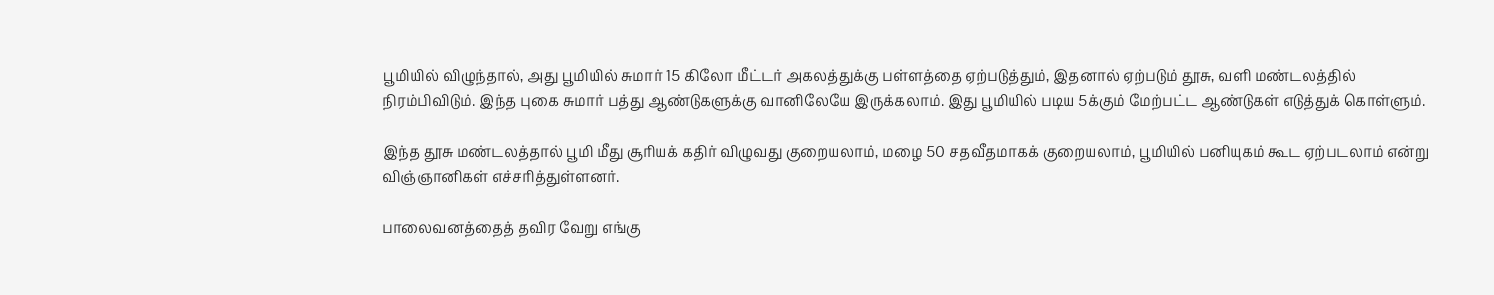பூமியில் விழுந்தால், அது பூமியில் சுமார் 15 கிலோ மீட்டர் அகலத்துக்கு பள்ளத்தை ஏற்படுத்தும், இதனால் ஏற்படும் தூசு, வளி மண்டலத்தில் நிரம்பிவிடும். இந்த புகை சுமார் பத்து ஆண்டுகளுக்கு வானிலேயே இருக்கலாம். இது பூமியில் படிய 5க்கும் மேற்பட்ட ஆண்டுகள் எடுத்துக் கொள்ளும்.

இந்த தூசு மண்டலத்தால் பூமி மீது சூரியக் கதிர் விழுவது குறையலாம், மழை 50 சதவீதமாகக் குறையலாம், பூமியில் பனியுகம் கூட ஏற்படலாம் என்று விஞ்ஞானிகள் எச்சரித்துள்ளனர்.

பாலைவனத்தைத் தவிர வேறு எங்கு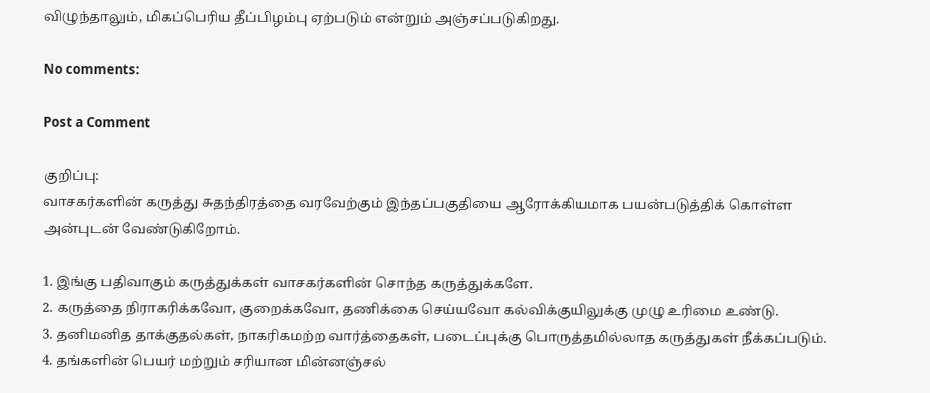விழுந்தாலும், மிகப்பெரிய தீப்பிழம்பு ஏற்படும் என்றும் அஞ்சப்படுகிறது.

No comments:

Post a Comment

குறிப்பு:
வாசகர்களின் கருத்து சுதந்திரத்தை வரவேற்கும் இந்தப்பகுதியை ஆரோக்கியமாக பயன்படுத்திக் கொள்ள அன்புடன் வேண்டுகிறோம்.

1. இங்கு பதிவாகும் கருத்துக்கள் வாசகர்களின் சொந்த கருத்துக்களே.
2. கருத்தை நிராகரிக்கவோ, குறைக்கவோ, தணிக்கை செய்யவோ கல்விக்குயிலுக்கு முழு உரிமை உண்டு.
3. தனிமனித தாக்குதல்கள், நாகரிகமற்ற வார்த்தைகள், படைப்புக்கு பொருத்தமில்லாத கருத்துகள் நீக்கப்படும்.
4. தங்களின் பெயர் மற்றும் சரியான மின்னஞ்சல்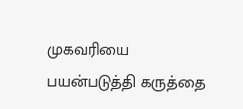முகவரியை பயன்படுத்தி கருத்தை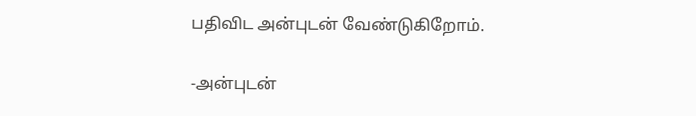பதிவிட அன்புடன் வேண்டுகிறோம்.

-அன்புடன்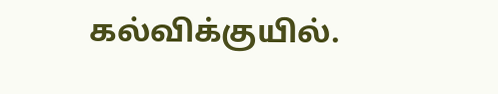கல்விக்குயில்.